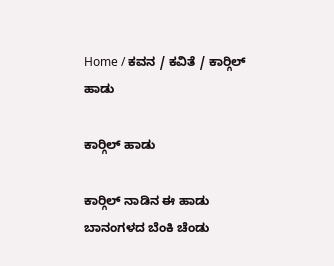Home / ಕವನ / ಕವಿತೆ / ಕಾರ್‍ಗಿಲ್ ಹಾಡು

ಕಾರ್‍ಗಿಲ್ ಹಾಡು

ಕಾರ್‍ಗಿಲ್ ನಾಡಿನ ಈ ಹಾಡು
ಬಾನಂಗಳದ ಬೆಂಕಿ ಚೆಂಡು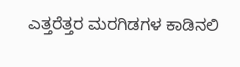ಎತ್ತರೆತ್ತರ ಮರಗಿಡಗಳ ಕಾಡಿನಲಿ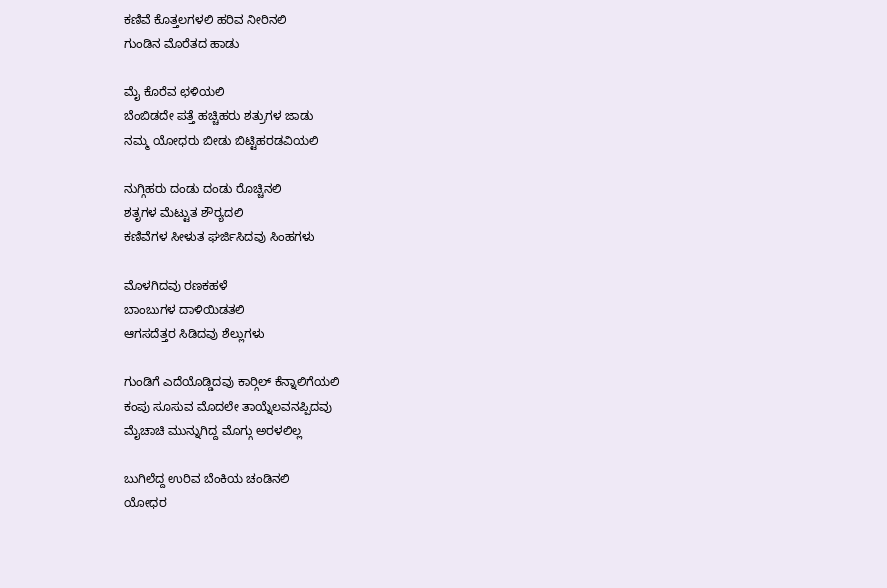ಕಣಿವೆ ಕೊತ್ತಲಗಳಲಿ ಹರಿವ ನೀರಿನಲಿ
ಗುಂಡಿನ ಮೊರೆತದ ಹಾಡು

ಮೈ ಕೊರೆವ ಛಳಿಯಲಿ
ಬೆಂಬಿಡದೇ ಪತ್ತೆ ಹಚ್ಚಿಹರು ಶತ್ರುಗಳ ಜಾಡು
ನಮ್ಮ ಯೋಧರು ಬೀಡು ಬಿಟ್ಟಿಹರಡವಿಯಲಿ

ನುಗ್ಗಿಹರು ದಂಡು ದಂಡು ರೊಚ್ಚಿನಲಿ
ಶತೃಗಳ ಮೆಟ್ಟುತ ಶೌರ್‍ಯದಲಿ
ಕಣಿವೆಗಳ ಸೀಳುತ ಘರ್ಜಿಸಿದವು ಸಿಂಹಗಳು

ಮೊಳಗಿದವು ರಣಕಹಳೆ
ಬಾಂಬುಗಳ ದಾಳಿಯಿಡತಲಿ
ಆಗಸದೆತ್ತರ ಸಿಡಿದವು ಶೆಲ್ಲುಗಳು

ಗುಂಡಿಗೆ ಎದೆಯೊಡ್ಡಿದವು ಕಾರ್‍ಗಿಲ್ ಕೆನ್ನಾಲಿಗೆಯಲಿ
ಕಂಪು ಸೂಸುವ ಮೊದಲೇ ತಾಯ್ನೆಲವನಪ್ಪಿದವು
ಮೈಚಾಚಿ ಮುನ್ನುಗಿದ್ದ ಮೊಗ್ಗು ಅರಳಲಿಲ್ಲ

ಬುಗಿಲೆದ್ದ ಉರಿವ ಬೆಂಕಿಯ ಚಂಡಿನಲಿ
ಯೋಧರ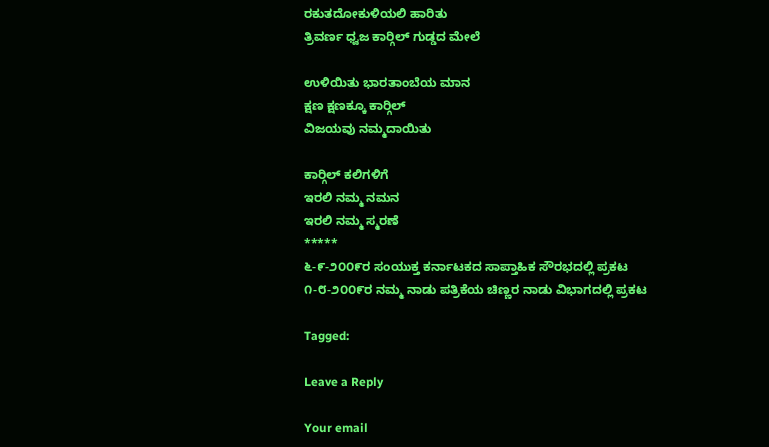ರಕುತದೋಕುಳಿಯಲಿ ಹಾರಿತು
ತ್ರಿವರ್ಣ ಧ್ವಜ ಕಾರ್‍ಗಿಲ್ ಗುಡ್ಡದ ಮೇಲೆ

ಉಳಿಯಿತು ಭಾರತಾಂಬೆಯ ಮಾನ
ಕ್ಷಣ ಕ್ಷಣಕ್ಕೂ ಕಾರ್‍ಗಿಲ್
ವಿಜಯವು ನಮ್ಮದಾಯಿತು

ಕಾರ್‍ಗಿಲ್ ಕಲಿಗಳಿಗೆ
ಇರಲಿ ನಮ್ಮ ನಮನ
ಇರಲಿ ನಮ್ಮ ಸ್ಮರಣೆ
*****
೬-೯-೨೦೦೯ರ ಸಂಯುಕ್ತ ಕರ್ನಾಟಕದ ಸಾಪ್ತಾಹಿಕ ಸೌರಭದಲ್ಲಿ ಪ್ರಕಟ
೧-೮-೨೦೦೯ರ ನಮ್ಮ ನಾಡು ಪತ್ರಿಕೆಯ ಚಿಣ್ಣರ ನಾಡು ವಿಭಾಗದಲ್ಲಿ ಪ್ರಕಟ

Tagged:

Leave a Reply

Your email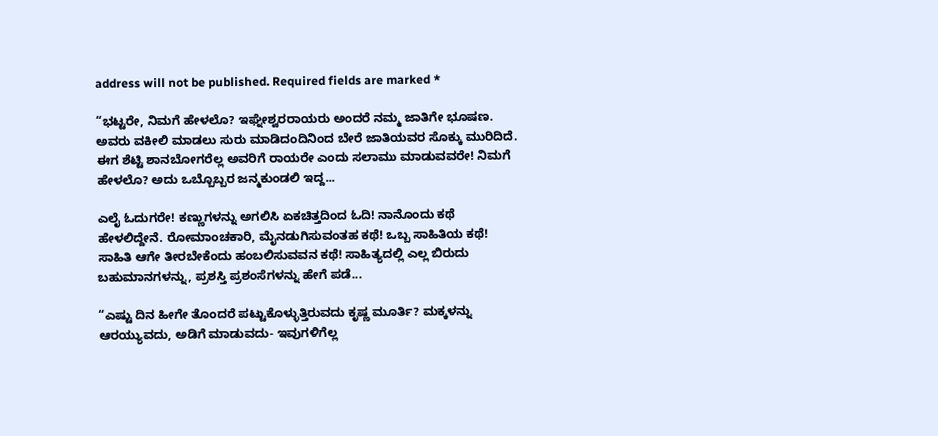address will not be published. Required fields are marked *

“ಭಟ್ಟರೇ, ನಿಮಗೆ ಹೇಳಲೊ? ಇಘ್ನೇಶ್ವರರಾಯರು ಅಂದರೆ ನಮ್ಮ ಜಾತಿಗೇ ಭೂಷಣ. ಅವರು ವಕೀಲಿ ಮಾಡಲು ಸುರು ಮಾಡಿದಂದಿನಿಂದ ಬೇರೆ ಜಾತಿಯವರ ಸೊಕ್ಕು ಮುರಿದಿದೆ. ಈಗ ಶೆಟ್ಟಿ ಶಾನಬೋಗರೆಲ್ಲ ಅವರಿಗೆ ರಾಯರೇ ಎಂದು ಸಲಾಮು ಮಾಡುವವರೇ! ನಿಮಗೆ ಹೇಳಲೊ? ಅದು ಒಬ್ಬೊಬ್ಬರ ಜನ್ಮಕುಂಡಲಿ ಇದ್ದ...

ಎಲೈ ಓದುಗರೇ! ಕಣ್ಣುಗಳನ್ನು ಅಗಲಿಸಿ ಏಕಚಿತ್ತದಿಂದ ಓದಿ! ನಾನೊಂದು ಕಥೆ ಹೇಳಲಿದ್ದೇನೆ. ರೋಮಾಂಚಕಾರಿ, ಮೈನಡುಗಿಸುವಂತಹ ಕಥೆ! ಒಬ್ಬ ಸಾಹಿತಿಯ ಕಥೆ! ಸಾಹಿತಿ ಆಗೇ ತೀರಬೇಕೆಂದು ಹಂಬಲಿಸುವವನ ಕಥೆ! ಸಾಹಿತ್ಯದಲ್ಲಿ ಎಲ್ಲ ಬಿರುದು ಬಹುಮಾನಗಳನ್ನು, ಪ್ರಶಸ್ತಿ ಪ್ರಶಂಸೆಗಳನ್ನು ಹೇಗೆ ಪಡೆ...

“ಎಷ್ಟು ದಿನ ಹೀಗೇ ತೊಂದರೆ ಪಟ್ಟುಕೊಳ್ಳುತ್ತಿರುವದು ಕೃಷ್ಣ ಮೂರ್ತಿ? ಮಕ್ಕಳನ್ನು ಆರಯ್ಯುವದು, ಅಡಿಗೆ ಮಾಡುವದು- ಇವುಗಳಿಗೆಲ್ಲ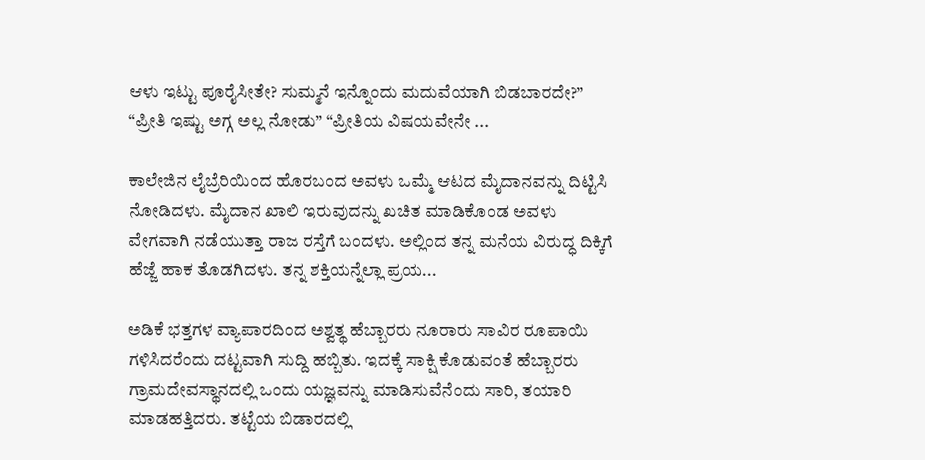ಆಳು ಇಟ್ಟು ಪೂರೈಸೀತೇ? ಸುಮ್ಮನೆ ಇನ್ನೊಂದು ಮದುವೆಯಾಗಿ ಬಿಡಬಾರದೇ?” “ಪ್ರೀತಿ ಇಷ್ಟು ಅಗ್ಗ ಅಲ್ಲ ನೋಡು” “ಪ್ರೀತಿಯ ವಿಷಯವೇನೇ ...

ಕಾಲೇಜಿನ ಲೈಬ್ರೆರಿಯಿಂದ ಹೊರಬಂದ ಅವಳು ಒಮ್ಮೆ ಆಟದ ಮೈದಾನವನ್ನು ದಿಟ್ಟಿಸಿ ನೋಡಿದಳು. ಮೈದಾನ ಖಾಲಿ ಇರುವುದನ್ನು ಖಚಿತ ಮಾಡಿಕೊಂಡ ಅವಳು ವೇಗವಾಗಿ ನಡೆಯುತ್ತಾ ರಾಜ ರಸ್ತೆಗೆ ಬಂದಳು. ಅಲ್ಲಿಂದ ತನ್ನ ಮನೆಯ ವಿರುದ್ಧ ದಿಕ್ಕಿಗೆ ಹೆಜ್ಜೆ ಹಾಕ ತೊಡಗಿದಳು. ತನ್ನ ಶಕ್ತಿಯನ್ನೆಲ್ಲಾ ಪ್ರಯ...

ಅಡಿಕೆ ಭತ್ತಗಳ ವ್ಯಾಪಾರದಿಂದ ಅಶ್ವತ್ಥ ಹೆಬ್ಬಾರರು ನೂರಾರು ಸಾವಿರ ರೂಪಾಯಿ ಗಳಿಸಿದರೆಂದು ದಟ್ಟವಾಗಿ ಸುದ್ದಿ ಹಬ್ಬಿತು. ಇದಕ್ಕೆ ಸಾಕ್ಷಿ ಕೊಡುವಂತೆ ಹೆಬ್ಬಾರರು ಗ್ರಾಮದೇವಸ್ಥಾನದಲ್ಲಿ ಒಂದು ಯಜ್ಞವನ್ನು ಮಾಡಿಸುವೆನೆಂದು ಸಾರಿ, ತಯಾರಿ ಮಾಡಹತ್ತಿದರು. ತಟ್ಟೆಯ ಬಿಡಾರದಲ್ಲಿ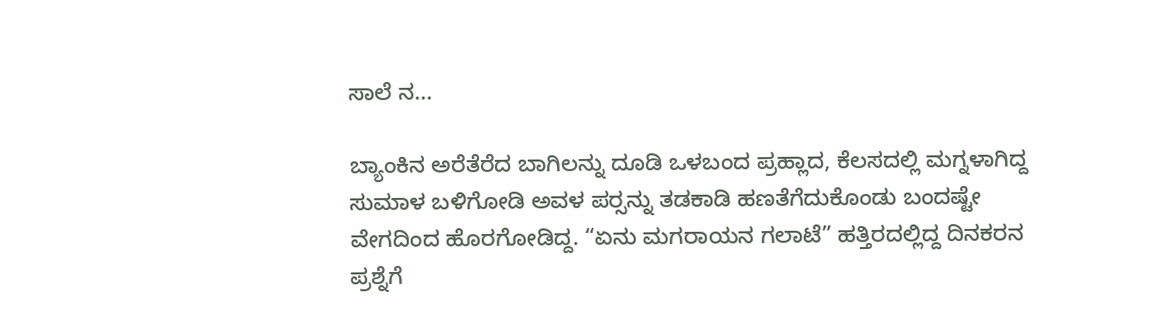ಸಾಲೆ ನ...

ಬ್ಯಾಂಕಿನ ಅರೆತೆರೆದ ಬಾಗಿಲನ್ನು ದೂಡಿ ಒಳಬಂದ ಪ್ರಹ್ಲಾದ, ಕೆಲಸದಲ್ಲಿ ಮಗ್ನಳಾಗಿದ್ದ ಸುಮಾಳ ಬಳಿಗೋಡಿ ಅವಳ ಪರ್‍ಸನ್ನು ತಡಕಾಡಿ ಹಣತೆಗೆದುಕೊಂಡು ಬಂದಷ್ಟೇ ವೇಗದಿಂದ ಹೊರಗೋಡಿದ್ದ. “ಏನು ಮಗರಾಯನ ಗಲಾಟೆ” ಹತ್ತಿರದಲ್ಲಿದ್ದ ದಿನಕರನ ಪ್ರಶ್ನೆಗೆ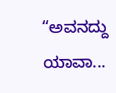“ಅವನದ್ದು ಯಾವಾ...